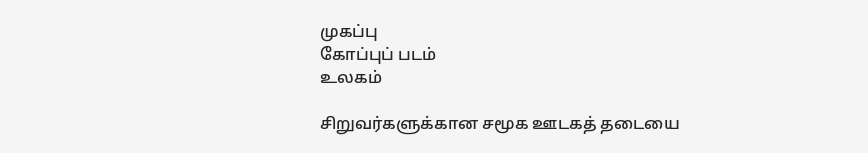முகப்பு
கோப்புப் படம்
உலகம்

சிறுவர்களுக்கான சமூக ஊடகத் தடையை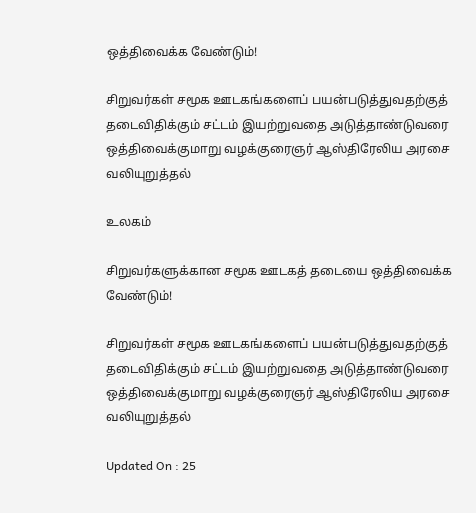ஒத்திவைக்க வேண்டும்!

சிறுவர்கள் சமூக ஊடகங்களைப் பயன்படுத்துவதற்குத் தடைவிதிக்கும் சட்டம் இயற்றுவதை அடுத்தாண்டுவரை ஒத்திவைக்குமாறு வழக்குரைஞர் ஆஸ்திரேலிய அரசை வலியுறுத்தல்

உலகம்

சிறுவர்களுக்கான சமூக ஊடகத் தடையை ஒத்திவைக்க வேண்டும்!

சிறுவர்கள் சமூக ஊடகங்களைப் பயன்படுத்துவதற்குத் தடைவிதிக்கும் சட்டம் இயற்றுவதை அடுத்தாண்டுவரை ஒத்திவைக்குமாறு வழக்குரைஞர் ஆஸ்திரேலிய அரசை வலியுறுத்தல்

Updated On : 25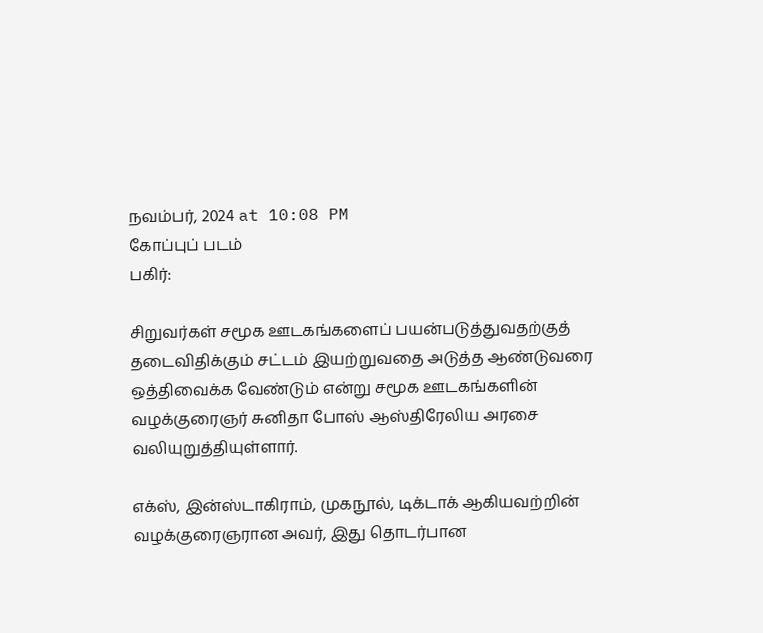நவம்பர், 2024 at 10:08 PM
கோப்புப் படம்
பகிர்:

சிறுவர்கள் சமூக ஊடகங்களைப் பயன்படுத்துவதற்குத் தடைவிதிக்கும் சட்டம் இயற்றுவதை அடுத்த ஆண்டுவரை ஒத்திவைக்க வேண்டும் என்று சமூக ஊடகங்களின் வழக்குரைஞர் சுனிதா போஸ் ஆஸ்திரேலிய அரசை வலியுறுத்தியுள்ளார்.

எக்ஸ், இன்ஸ்டாகிராம், முகநூல், டிக்டாக் ஆகியவற்றின் வழக்குரைஞரான அவர், இது தொடர்பான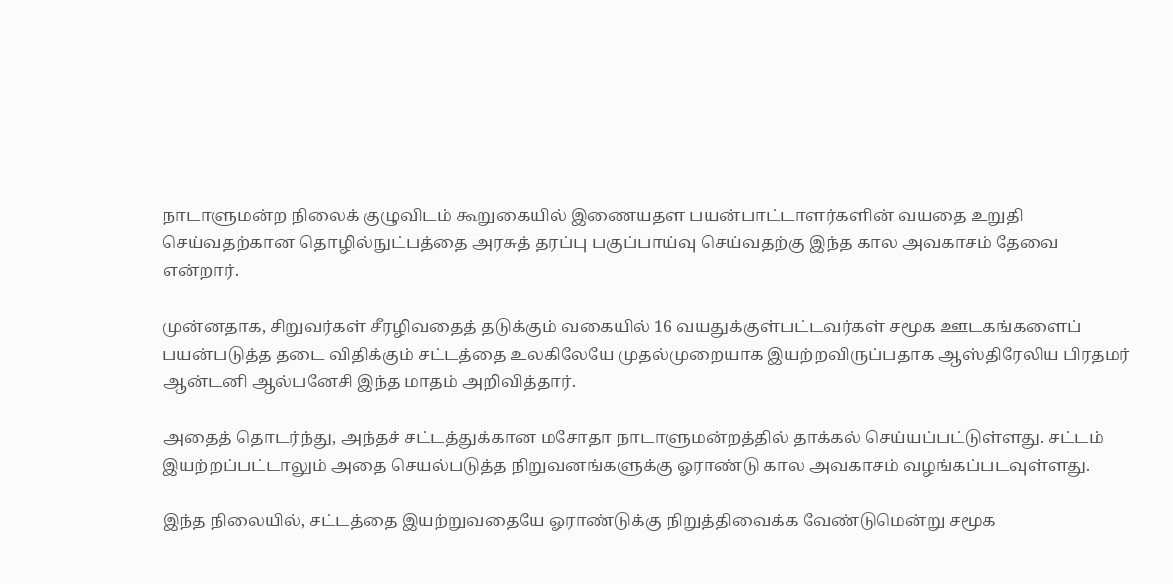நாடாளுமன்ற நிலைக் குழுவிடம் கூறுகையில் இணையதள பயன்பாட்டாளர்களின் வயதை உறுதி செய்வதற்கான தொழில்நுட்பத்தை அரசுத் தரப்பு பகுப்பாய்வு செய்வதற்கு இந்த கால அவகாசம் தேவை என்றார்.

முன்னதாக, சிறுவர்கள் சீரழிவதைத் தடுக்கும் வகையில் 16 வயதுக்குள்பட்டவர்கள் சமூக ஊடகங்களைப் பயன்படுத்த தடை விதிக்கும் சட்டத்தை உலகிலேயே முதல்முறையாக இயற்றவிருப்பதாக ஆஸ்திரேலிய பிரதமர் ஆன்டனி ஆல்பனேசி இந்த மாதம் அறிவித்தார்.

அதைத் தொடர்ந்து, அந்தச் சட்டத்துக்கான மசோதா நாடாளுமன்றத்தில் தாக்கல் செய்யப்பட்டுள்ளது. சட்டம் இயற்றப்பட்டாலும் அதை செயல்படுத்த நிறுவனங்களுக்கு ஓராண்டு கால அவகாசம் வழங்கப்படவுள்ளது.

இந்த நிலையில், சட்டத்தை இயற்றுவதையே ஓராண்டுக்கு நிறுத்திவைக்க வேண்டுமென்று சமூக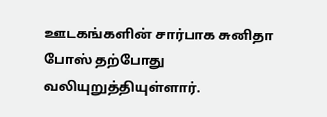ஊடகங்களின் சார்பாக சுனிதா போஸ் தற்போது வலியுறுத்தியுள்ளார்.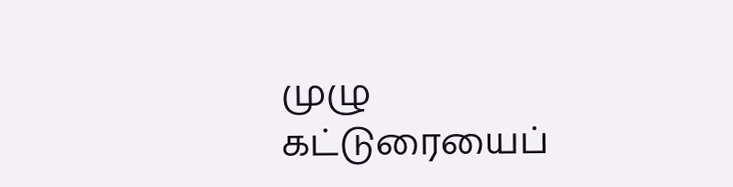முழு கட்டுரையைப்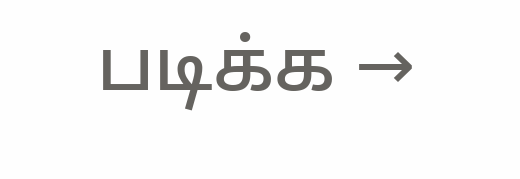படிக்க →